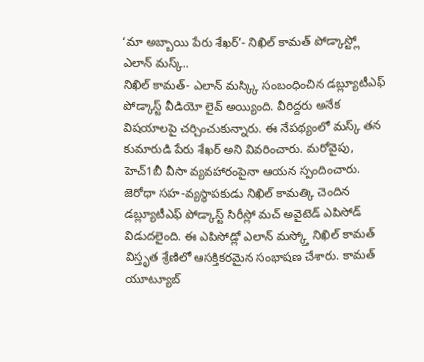‘మా అబ్బాయి పేరు శేఖర్’- నిఖిల్ కామత్ పోడ్కాస్ట్లో ఎలాన్ మస్క్..
నిఖిల్ కామత్- ఎలాన్ మస్క్కి సంబంధించిన డబ్ల్యూటీఎఫ్ పోడ్కాస్ట్ వీడియో లైవ్ అయ్యింది. వీరిద్దరు అనేక విషయాలపై చర్చించుకున్నారు. ఈ నేపథ్యంలో మస్క్ తన కుమారుడి పేరు శేఖర్ అని వివరించారు. మరోవైపు, హెచ్1బీ వీసా వ్యవహారంపైనా ఆయన స్పందించారు.
జెరోధా సహ-వ్యస్థాపకుడు నిఖిల్ కామత్కి చెందిన డబ్ల్యూటీఎఫ్ పోడ్కాస్ట్ సిరీస్లో మచ్ అవైటెడ్ ఎపిసోడ్ విడుదలైంది. ఈ ఎపిసోడ్లో ఎలాన్ మస్క్తో నిఖిల్ కామత్ విస్తృత శ్రేణిలో ఆసక్తికరమైన సంభాషణ చేశారు. కామత్ యూట్యూబ్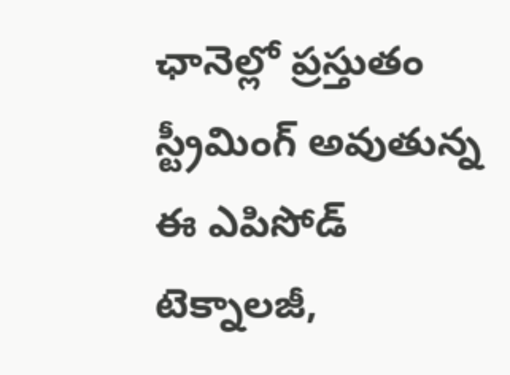ఛానెల్లో ప్రస్తుతం స్ట్రీమింగ్ అవుతున్న ఈ ఎపిసోడ్ టెక్నాలజీ,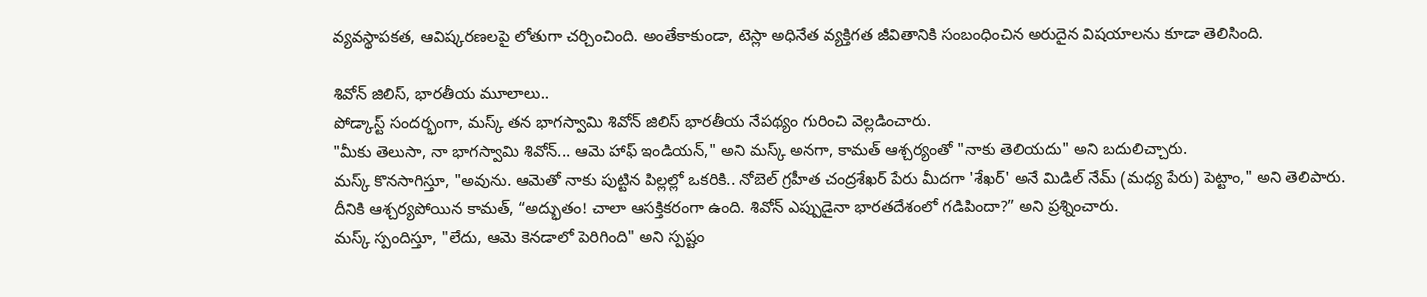వ్యవస్థాపకత, ఆవిష్కరణలపై లోతుగా చర్చించింది. అంతేకాకుండా, టెస్లా అధినేత వ్యక్తిగత జీవితానికి సంబంధించిన అరుదైన విషయాలను కూడా తెలిసింది.

శివోన్ జిలిస్, భారతీయ మూలాలు..
పోడ్కాస్ట్ సందర్భంగా, మస్క్ తన భాగస్వామి శివోన్ జిలిస్ భారతీయ నేపథ్యం గురించి వెల్లడించారు.
"మీకు తెలుసా, నా భాగస్వామి శివోన్... ఆమె హాఫ్ ఇండియన్," అని మస్క్ అనగా, కామత్ ఆశ్చర్యంతో "నాకు తెలియదు" అని బదులిచ్చారు.
మస్క్ కొనసాగిస్తూ, "అవును. ఆమెతో నాకు పుట్టిన పిల్లల్లో ఒకరికి.. నోబెల్ గ్రహీత చంద్రశేఖర్ పేరు మీదగా 'శేఖర్' అనే మిడిల్ నేమ్ (మధ్య పేరు) పెట్టాం," అని తెలిపారు.
దీనికి ఆశ్చర్యపోయిన కామత్, “అద్భుతం! చాలా ఆసక్తికరంగా ఉంది. శివోన్ ఎప్పుడైనా భారతదేశంలో గడిపిందా?” అని ప్రశ్నించారు.
మస్క్ స్పందిస్తూ, "లేదు, ఆమె కెనడాలో పెరిగింది" అని స్పష్టం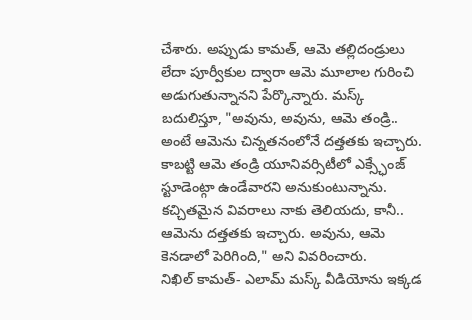చేశారు. అప్పుడు కామత్, ఆమె తల్లిదండ్రులు లేదా పూర్వీకుల ద్వారా ఆమె మూలాల గురించి అడుగుతున్నానని పేర్కొన్నారు. మస్క్ బదులిస్తూ, "అవును, అవును, ఆమె తండ్రి.. అంటే ఆమెను చిన్నతనంలోనే దత్తతకు ఇచ్చారు. కాబట్టి ఆమె తండ్రి యూనివర్సిటీలో ఎక్స్ఛేంజ్ స్టూడెంట్గా ఉండేవారని అనుకుంటున్నాను. కచ్చితమైన వివరాలు నాకు తెలియదు, కానీ.. ఆమెను దత్తతకు ఇచ్చారు. అవును, ఆమె కెనడాలో పెరిగింది," అని వివరించారు.
నిఖిల్ కామత్- ఎలామ్ మస్క్ వీడియోను ఇక్కడ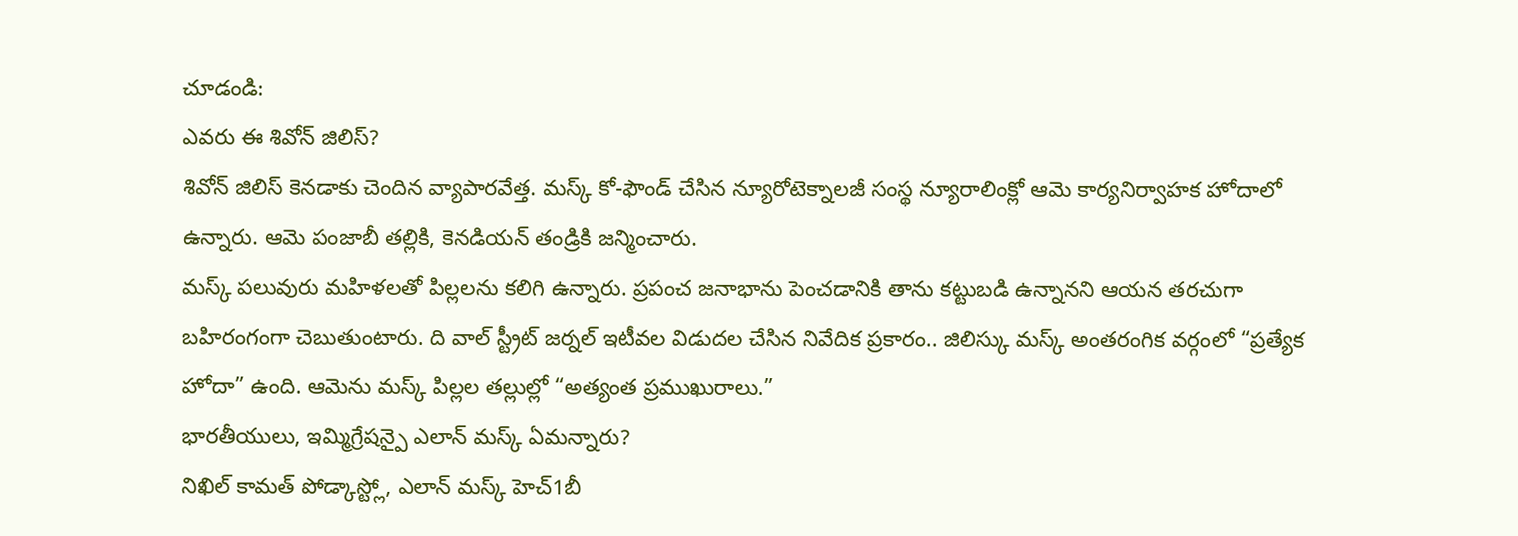చూడండి:
ఎవరు ఈ శివోన్ జిలిస్?
శివోన్ జిలిస్ కెనడాకు చెందిన వ్యాపారవేత్త. మస్క్ కో-ఫౌండ్ చేసిన న్యూరోటెక్నాలజీ సంస్థ న్యూరాలింక్లో ఆమె కార్యనిర్వాహక హోదాలో ఉన్నారు. ఆమె పంజాబీ తల్లికి, కెనడియన్ తండ్రికి జన్మించారు.
మస్క్ పలువురు మహిళలతో పిల్లలను కలిగి ఉన్నారు. ప్రపంచ జనాభాను పెంచడానికి తాను కట్టుబడి ఉన్నానని ఆయన తరచుగా బహిరంగంగా చెబుతుంటారు. ది వాల్ స్ట్రీట్ జర్నల్ ఇటీవల విడుదల చేసిన నివేదిక ప్రకారం.. జిలిస్కు మస్క్ అంతరంగిక వర్గంలో “ప్రత్యేక హోదా” ఉంది. ఆమెను మస్క్ పిల్లల తల్లుల్లో “అత్యంత ప్రముఖురాలు.”
భారతీయులు, ఇమ్మిగ్రేషన్పై ఎలాన్ మస్క్ ఏమన్నారు?
నిఖిల్ కామత్ పోడ్కాస్ట్లో, ఎలాన్ మస్క్ హెచ్1బీ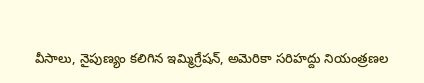వీసాలు, నైపుణ్యం కలిగిన ఇమ్మిగ్రేషన్, అమెరికా సరిహద్దు నియంత్రణల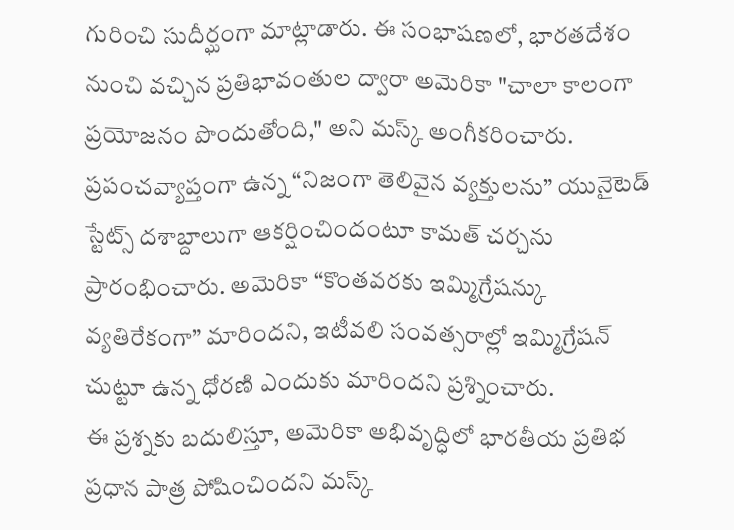గురించి సుదీర్ఘంగా మాట్లాడారు. ఈ సంభాషణలో, భారతదేశం నుంచి వచ్చిన ప్రతిభావంతుల ద్వారా అమెరికా "చాలా కాలంగా ప్రయోజనం పొందుతోంది," అని మస్క్ అంగీకరించారు.
ప్రపంచవ్యాప్తంగా ఉన్న “నిజంగా తెలివైన వ్యక్తులను” యునైటెడ్ స్టేట్స్ దశాబ్దాలుగా ఆకర్షించిందంటూ కామత్ చర్చను ప్రారంభించారు. అమెరికా “కొంతవరకు ఇమ్మిగ్రేషన్కు వ్యతిరేకంగా” మారిందని, ఇటీవలి సంవత్సరాల్లో ఇమ్మిగ్రేషన్ చుట్టూ ఉన్న ధోరణి ఎందుకు మారిందని ప్రశ్నించారు.
ఈ ప్రశ్నకు బదులిస్తూ, అమెరికా అభివృద్ధిలో భారతీయ ప్రతిభ ప్రధాన పాత్ర పోషించిందని మస్క్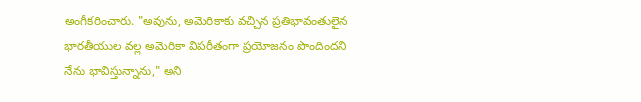అంగీకరించారు. "అవును, అమెరికాకు వచ్చిన ప్రతిభావంతులైన భారతీయుల వల్ల అమెరికా విపరీతంగా ప్రయోజనం పొందిందని నేను భావిస్తున్నాను," అని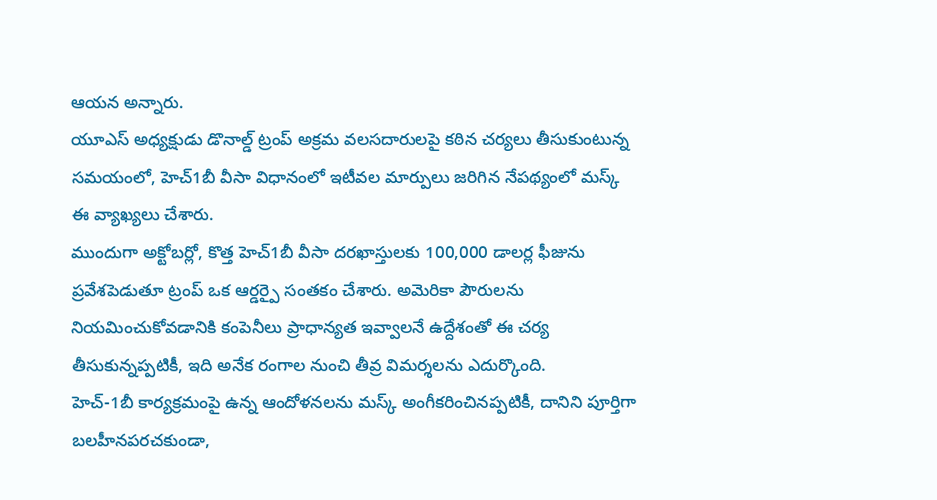ఆయన అన్నారు.
యూఎస్ అధ్యక్షుడు డొనాల్డ్ ట్రంప్ అక్రమ వలసదారులపై కఠిన చర్యలు తీసుకుంటున్న సమయంలో, హెచ్1బీ వీసా విధానంలో ఇటీవల మార్పులు జరిగిన నేపథ్యంలో మస్క్ ఈ వ్యాఖ్యలు చేశారు.
ముందుగా అక్టోబర్లో, కొత్త హెచ్1బీ వీసా దరఖాస్తులకు 100,000 డాలర్ల ఫీజును ప్రవేశపెడుతూ ట్రంప్ ఒక ఆర్డర్పై సంతకం చేశారు. అమెరికా పౌరులను నియమించుకోవడానికి కంపెనీలు ప్రాధాన్యత ఇవ్వాలనే ఉద్దేశంతో ఈ చర్య తీసుకున్నప్పటికీ, ఇది అనేక రంగాల నుంచి తీవ్ర విమర్శలను ఎదుర్కొంది.
హెచ్-1బీ కార్యక్రమంపై ఉన్న ఆందోళనలను మస్క్ అంగీకరించినప్పటికీ, దానిని పూర్తిగా బలహీనపరచకుండా,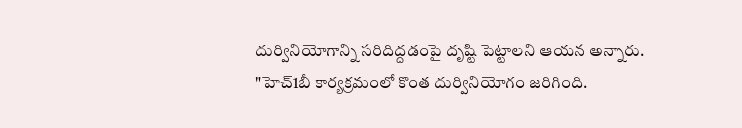దుర్వినియోగాన్ని సరిదిద్దడంపై దృష్టి పెట్టాలని ఆయన అన్నారు.
"హెచ్1బీ కార్యక్రమంలో కొంత దుర్వినియోగం జరిగింది.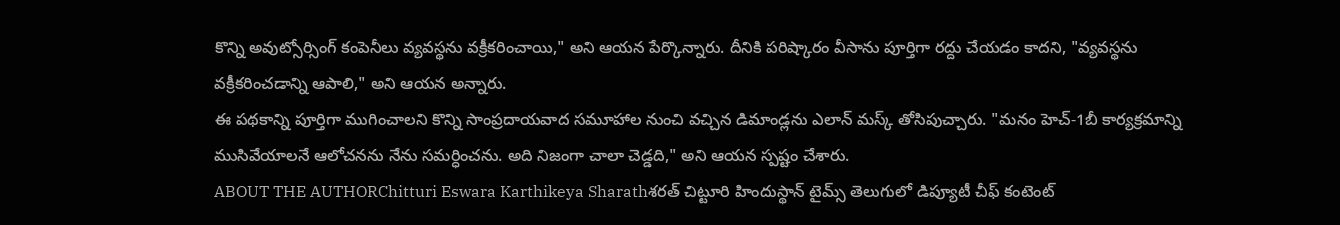కొన్ని అవుట్సోర్సింగ్ కంపెనీలు వ్యవస్థను వక్రీకరించాయి," అని ఆయన పేర్కొన్నారు. దీనికి పరిష్కారం వీసాను పూర్తిగా రద్దు చేయడం కాదని, "వ్యవస్థను వక్రీకరించడాన్ని ఆపాలి," అని ఆయన అన్నారు.
ఈ పథకాన్ని పూర్తిగా ముగించాలని కొన్ని సాంప్రదాయవాద సమూహాల నుంచి వచ్చిన డిమాండ్లను ఎలాన్ మస్క్ తోసిపుచ్చారు. "మనం హెచ్-1బీ కార్యక్రమాన్ని ముసివేయాలనే ఆలోచనను నేను సమర్ధించను. అది నిజంగా చాలా చెడ్డది," అని ఆయన స్పష్టం చేశారు.
ABOUT THE AUTHORChitturi Eswara Karthikeya Sharathశరత్ చిట్టూరి హిందుస్థాన్ టైమ్స్ తెలుగులో డిప్యూటీ చీఫ్ కంటెంట్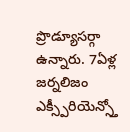ప్రొడ్యూసర్గా ఉన్నారు. 7ఏళ్ల జర్నలిజం ఎక్స్పీరియెన్స్తో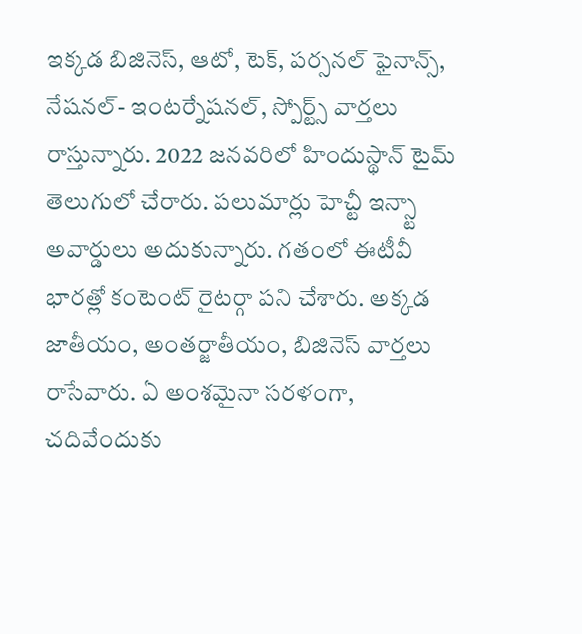ఇక్కడ బిజినెస్, ఆటో, టెక్, పర్సనల్ ఫైనాన్స్, నేషనల్- ఇంటర్నేషనల్, స్పోర్ట్స్ వార్తలు రాస్తున్నారు. 2022 జనవరిలో హిందుస్థాన్ టైమ్ తెలుగులో చేరారు. పలుమార్లు హెచ్టీ ఇన్స్టా అవార్డులు అదుకున్నారు. గతంలో ఈటీవీ భారత్లో కంటెంట్ రైటర్గా పని చేశారు. అక్కడ జాతీయం, అంతర్జాతీయం, బిజినెస్ వార్తలు రాసేవారు. ఏ అంశమైనా సరళంగా, చదివేందుకు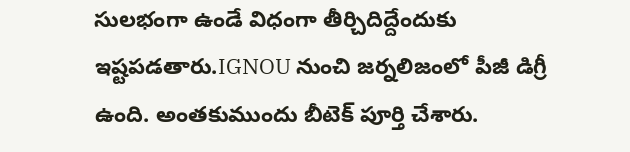సులభంగా ఉండే విధంగా తీర్చిదిద్దేందుకు ఇష్టపడతారు.IGNOU నుంచి జర్నలిజంలో పీజీ డిగ్రీ ఉంది. అంతకుముందు బీటెక్ పూర్తి చేశారు.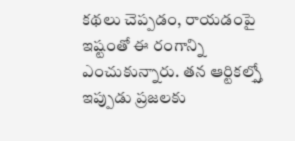కథలు చెప్పడం, రాయడంపై ఇష్టంతో ఈ రంగాన్ని ఎంచుకున్నారు. తన ఆర్టికల్స్తో ఇప్పుడు ప్రజలకు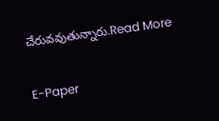చేరువవుతున్నారు.Read More

E-Paper